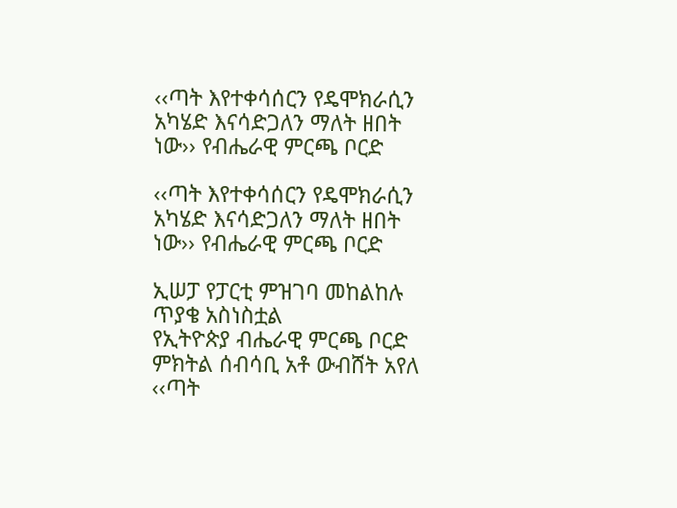‹‹ጣት እየተቀሳሰርን የዴሞክራሲን አካሄድ እናሳድጋለን ማለት ዘበት ነው›› የብሔራዊ ምርጫ ቦርድ

‹‹ጣት እየተቀሳሰርን የዴሞክራሲን አካሄድ እናሳድጋለን ማለት ዘበት ነው›› የብሔራዊ ምርጫ ቦርድ

ኢሠፓ የፓርቲ ምዝገባ መከልከሉ ጥያቄ አስነስቷል
የኢትዮጵያ ብሔራዊ ምርጫ ቦርድ ምክትል ሰብሳቢ አቶ ውብሸት አየለ ‹‹ጣት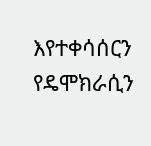እየተቀሳሰርን የዴሞክራሲን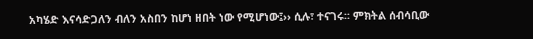አካሄድ እናሳድጋለን ብለን አስበን ከሆነ ዘበት ነው የሚሆነው፤›› ሲሉ፣ ተናገሩ፡፡ ምክትል ሰብሳቢው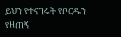ይህን የተናገሩት የቦርዱን የዘጠኝ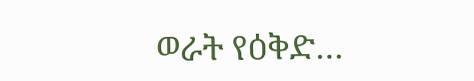ወራት የዕቅድ…